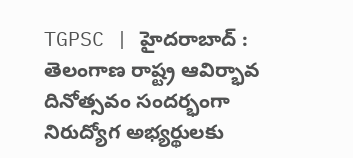TGPSC | హైదరాబాద్ : తెలంగాణ రాష్ట్ర ఆవిర్భావ దినోత్సవం సందర్భంగా నిరుద్యోగ అభ్యర్థులకు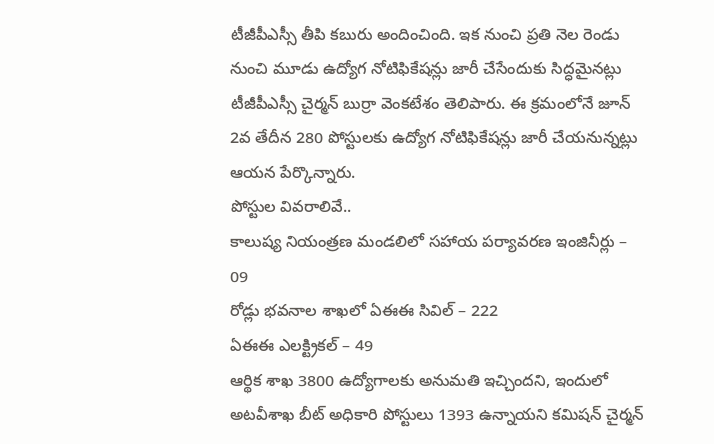టీజీపీఎస్సీ తీపి కబురు అందించింది. ఇక నుంచి ప్రతి నెల రెండు నుంచి మూడు ఉద్యోగ నోటిఫికేషన్లు జారీ చేసేందుకు సిద్ధమైనట్లు టీజీపీఎస్సీ చైర్మన్ బుర్రా వెంకటేశం తెలిపారు. ఈ క్రమంలోనే జూన్ 2వ తేదీన 280 పోస్టులకు ఉద్యోగ నోటిఫికేషన్లు జారీ చేయనున్నట్లు ఆయన పేర్కొన్నారు.
పోస్టుల వివరాలివే..
కాలుష్య నియంత్రణ మండలిలో సహాయ పర్యావరణ ఇంజినీర్లు – 09
రోడ్లు భవనాల శాఖలో ఏఈఈ సివిల్ – 222
ఏఈఈ ఎలక్ట్రికల్ – 49
ఆర్థిక శాఖ 3800 ఉద్యోగాలకు అనుమతి ఇచ్చిందని, ఇందులో అటవీశాఖ బీట్ అధికారి పోస్టులు 1393 ఉన్నాయని కమిషన్ చైర్మన్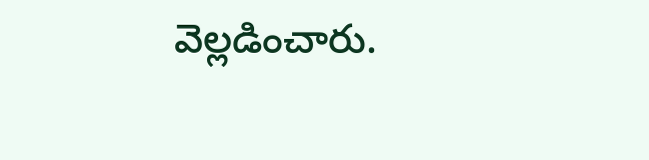వెల్లడించారు.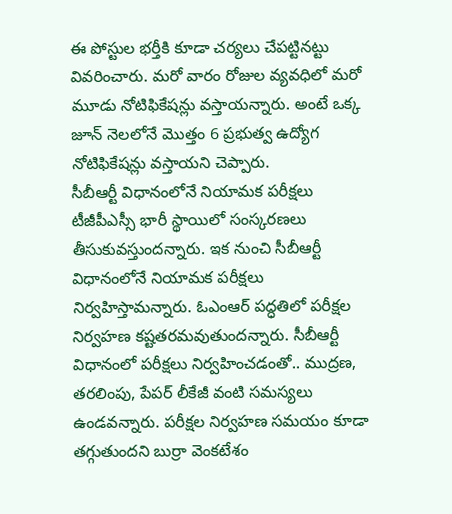ఈ పోస్టుల భర్తీకి కూడా చర్యలు చేపట్టినట్టు వివరించారు. మరో వారం రోజుల వ్యవధిలో మరో మూడు నోటిఫికేషన్లు వస్తాయన్నారు. అంటే ఒక్క జూన్ నెలలోనే మొత్తం 6 ప్రభుత్వ ఉద్యోగ నోటిఫికేషన్లు వస్తాయని చెప్పారు.
సీబీఆర్టీ విధానంలోనే నియామక పరీక్షలు
టీజీపీఎస్సీ భారీ స్థాయిలో సంస్కరణలు తీసుకువస్తుందన్నారు. ఇక నుంచి సీబీఆర్టీ విధానంలోనే నియామక పరీక్షలు నిర్వహిస్తామన్నారు. ఓఎంఆర్ పద్ధతిలో పరీక్షల నిర్వహణ కష్టతరమవుతుందన్నారు. సీబీఆర్టీ విధానంలో పరీక్షలు నిర్వహించడంతో.. ముద్రణ, తరలింపు, పేపర్ లీకేజీ వంటి సమస్యలు ఉండవన్నారు. పరీక్షల నిర్వహణ సమయం కూడా తగ్గుతుందని బుర్రా వెంకటేశం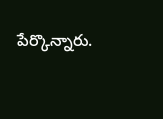పేర్కొన్నారు.